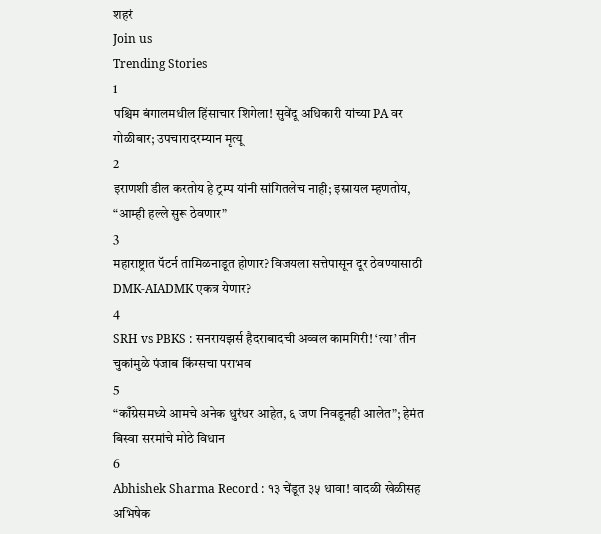शहरं
Join us
Trending Stories
1
पश्चिम बंगालमधील हिंसाचार शिगेला! सुवेंदू अधिकारी यांच्या PA वर गोळीबार; उपचारादरम्यान मृत्यू
2
इराणशी डील करतोय हे ट्रम्प यांनी सांगितलेच नाही; इस्रायल म्हणतोय, “आम्ही हल्ले सुरू ठेवणार”
3
महाराष्ट्रात पॅटर्न तामिळनाडूत होणार? विजयला सत्तेपासून दूर ठेवण्यासाठी DMK-AIADMK एकत्र येणार?
4
SRH vs PBKS : सनरायझर्स हैदराबादची अव्वल कामगिरी! ‘त्या’ तीन चुकांमुळे पंजाब किंग्सचा पराभव
5
“काँग्रेसमध्ये आमचे अनेक धुरंधर आहेत, ६ जण निवडूनही आलेत”; हेमंत बिस्वा सरमांचे मोठे विधान
6
Abhishek Sharma Record : १३ चेंडूत ३५ धावा! वादळी खेळीसह अभिषेक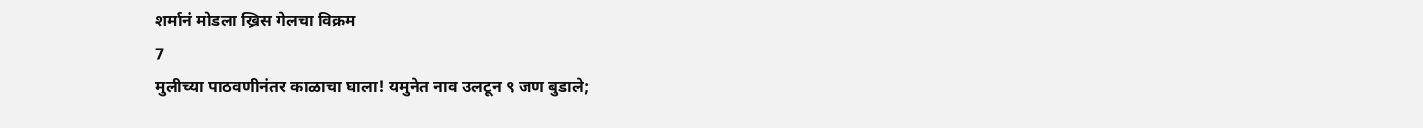शर्मानं मोडला ख्रिस गेलचा विक्रम
7
मुलीच्या पाठवणीनंतर काळाचा घाला! यमुनेत नाव उलटून ९ जण बुडाले;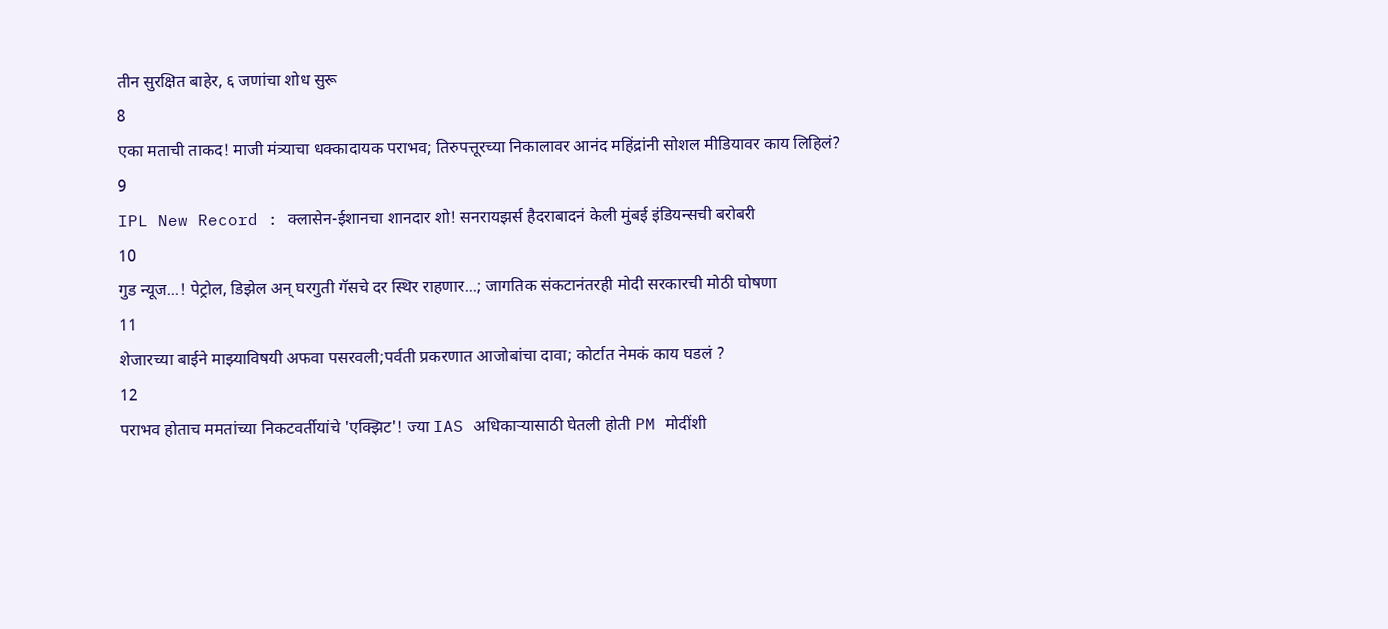तीन सुरक्षित बाहेर, ६ जणांचा शोध सुरू
8
एका मताची ताकद! माजी मंत्र्याचा धक्कादायक पराभव; तिरुपत्तूरच्या निकालावर आनंद महिंद्रांनी सोशल मीडियावर काय लिहिलं?
9
IPL New Record : क्लासेन-ईशानचा शानदार शो! सनरायझर्स हैदराबादनं केली मुंबई इंडियन्सची बरोबरी
10
गुड न्यूज...! पेट्रोल, डिझेल अन् घरगुती गॅसचे दर स्थिर राहणार...; जागतिक संकटानंतरही मोदी सरकारची मोठी घोषणा
11
शेजारच्या बाईने माझ्याविषयी अफवा पसरवली;पर्वती प्रकरणात आजोबांचा दावा; कोर्टात नेमकं काय घडलं ?
12
पराभव होताच ममतांच्या निकटवर्तीयांचे 'एक्झिट'! ज्या IAS अधिकाऱ्यासाठी घेतली होती PM मोदींशी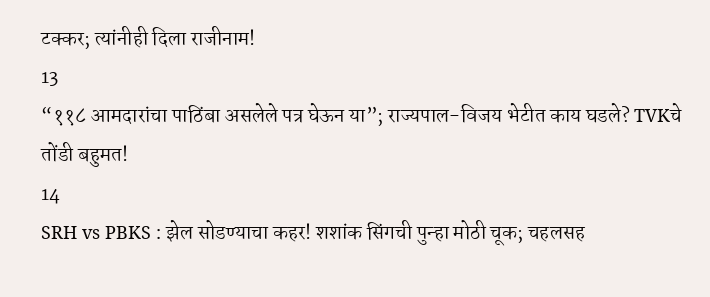टक्कर; त्यांनीही दिला राजीनाम!
13
“११८ आमदारांचा पाठिंबा असलेले पत्र घेऊन या”; राज्यपाल-विजय भेटीत काय घडले? TVKचे तोंडी बहुमत!
14
SRH vs PBKS : झेल सोडण्याचा कहर! शशांक सिंगची पुन्हा मोठी चूक; चहलसह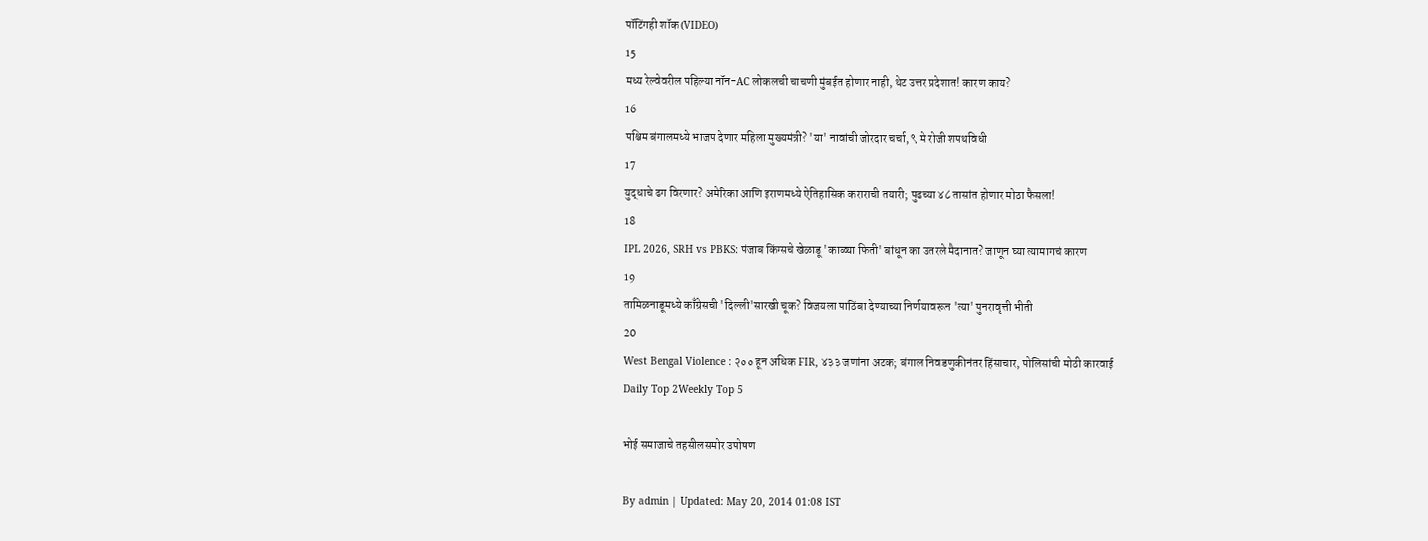पॉटिंगही शॉक (VIDEO)
15
मध्य रेल्वेवरील पहिल्या नॉन-AC लोकलची चाचणी मुंबईत होणार नाही, थेट उत्तर प्रदेशात! कारण काय?
16
पश्चिम बंगालमध्ये भाजप देणार महिला मुख्यमंत्री? 'या' नावांची जोरदार चर्चा, ९ मे रोजी शपथविधी
17
युद्धाचे ढग विरणार? अमेरिका आणि इराणमध्ये ऐतिहासिक कराराची तयारी; पुढच्या ४८ तासांत होणार मोठा फैसला!
18
IPL 2026, SRH vs PBKS: पंजाब किंग्सचे खेळाडू 'काळ्या फिती' बांधून का उतरले मैदानात? जाणून घ्या त्यामागचं कारण
19
तामिळनाडूमध्ये काँग्रेसची 'दिल्ली'सारखी चूक? विजयला पाठिंबा देण्याच्या निर्णयावरून 'त्या' पुनरावृत्ती भीती
20
West Bengal Violence : २०० हून अधिक FIR, ४३३ जणांना अटक; बंगाल निवडणुकीनंतर हिंसाचार, पोलिसांची मोठी कारवाई
Daily Top 2Weekly Top 5

भोई समाजाचे तहसीलसमोर उपोषण

By admin | Updated: May 20, 2014 01:08 IST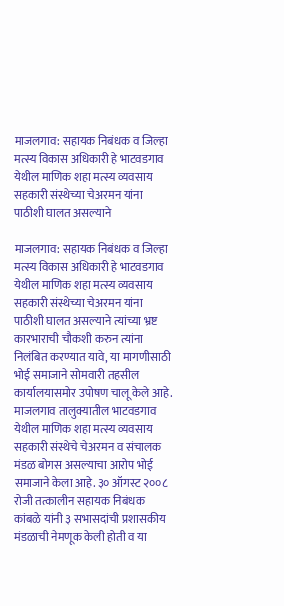माजलगाव: सहायक निबंधक व जिल्हा मत्स्य विकास अधिकारी हे भाटवडगाव येथील माणिक शहा मत्स्य व्यवसाय सहकारी संस्थेच्या चेअरमन यांना पाठीशी घालत असल्याने

माजलगाव: सहायक निबंधक व जिल्हा मत्स्य विकास अधिकारी हे भाटवडगाव येथील माणिक शहा मत्स्य व्यवसाय सहकारी संस्थेच्या चेअरमन यांना पाठीशी घालत असल्याने त्यांच्या भ्रष्ट कारभाराची चौकशी करुन त्यांना निलंबित करण्यात यावे, या मागणीसाठी भोई समाजाने सोमवारी तहसील कार्यालयासमोर उपोषण चालू केले आहे. माजलगाव तालुक्यातील भाटवडगाव येथील माणिक शहा मत्स्य व्यवसाय सहकारी संस्थेचे चेअरमन व संचालक मंडळ बोगस असल्याचा आरोप भोई समाजाने केला आहे. ३० ऑगस्ट २००८ रोजी तत्कालीन सहायक निबंधक कांबळे यांनी ३ सभासदांची प्रशासकीय मंडळाची नेमणूक केली होती व या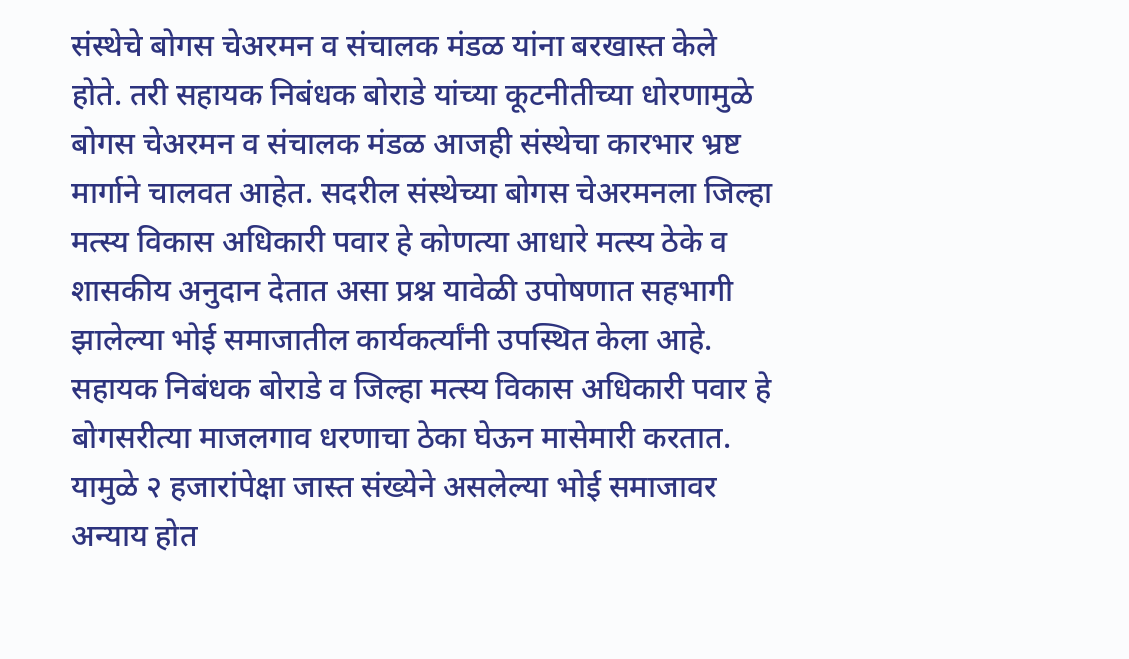संस्थेचे बोगस चेअरमन व संचालक मंडळ यांना बरखास्त केले होते. तरी सहायक निबंधक बोराडे यांच्या कूटनीतीच्या धोरणामुळे बोगस चेअरमन व संचालक मंडळ आजही संस्थेचा कारभार भ्रष्ट मार्गाने चालवत आहेत. सदरील संस्थेच्या बोगस चेअरमनला जिल्हा मत्स्य विकास अधिकारी पवार हे कोणत्या आधारे मत्स्य ठेके व शासकीय अनुदान देतात असा प्रश्न यावेळी उपोषणात सहभागी झालेल्या भोई समाजातील कार्यकर्त्यांनी उपस्थित केला आहे. सहायक निबंधक बोराडे व जिल्हा मत्स्य विकास अधिकारी पवार हे बोगसरीत्या माजलगाव धरणाचा ठेका घेऊन मासेमारी करतात. यामुळे २ हजारांपेक्षा जास्त संख्येने असलेल्या भोई समाजावर अन्याय होत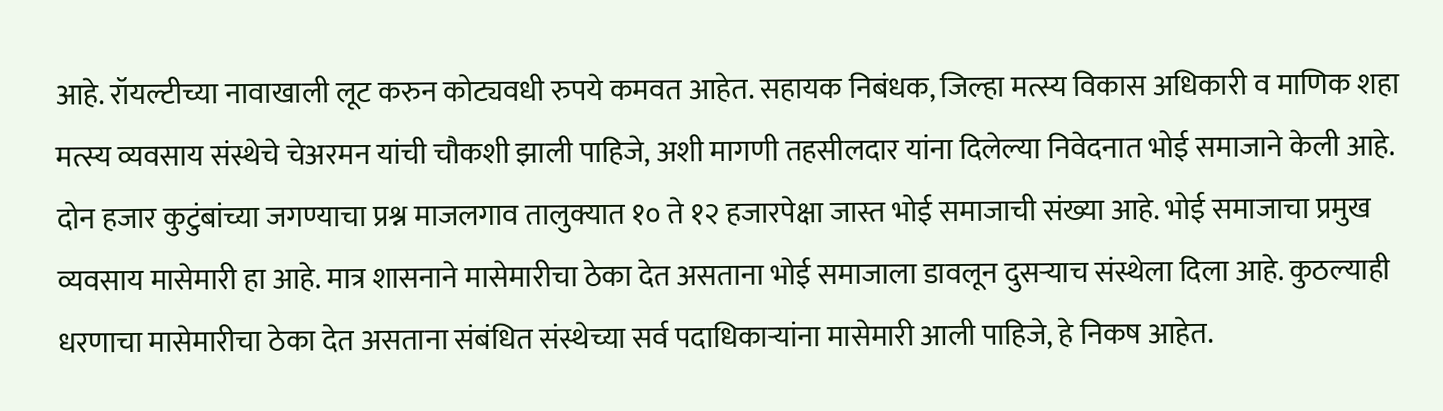आहे. रॉयल्टीच्या नावाखाली लूट करुन कोट्यवधी रुपये कमवत आहेत. सहायक निबंधक, जिल्हा मत्स्य विकास अधिकारी व माणिक शहा मत्स्य व्यवसाय संस्थेचे चेअरमन यांची चौकशी झाली पाहिजे, अशी मागणी तहसीलदार यांना दिलेल्या निवेदनात भोई समाजाने केली आहे. दोन हजार कुटुंबांच्या जगण्याचा प्रश्न माजलगाव तालुक्यात १० ते १२ हजारपेक्षा जास्त भोई समाजाची संख्या आहे. भोई समाजाचा प्रमुख व्यवसाय मासेमारी हा आहे. मात्र शासनाने मासेमारीचा ठेका देत असताना भोई समाजाला डावलून दुसर्‍याच संस्थेला दिला आहे. कुठल्याही धरणाचा मासेमारीचा ठेका देत असताना संबंधित संस्थेच्या सर्व पदाधिकार्‍यांना मासेमारी आली पाहिजे, हे निकष आहेत.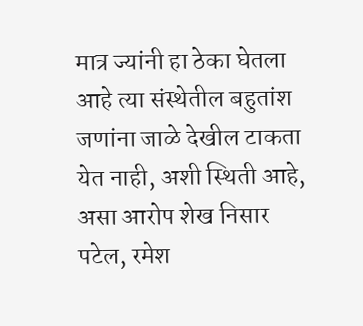मात्र ज्यांनी हा ठेका घेतला आहे त्या संस्थेतील बहुतांश जणांना जाळे देखील टाकता येत नाही, अशी स्थिती आहे, असा आरोप शेख निसार पटेल, रमेश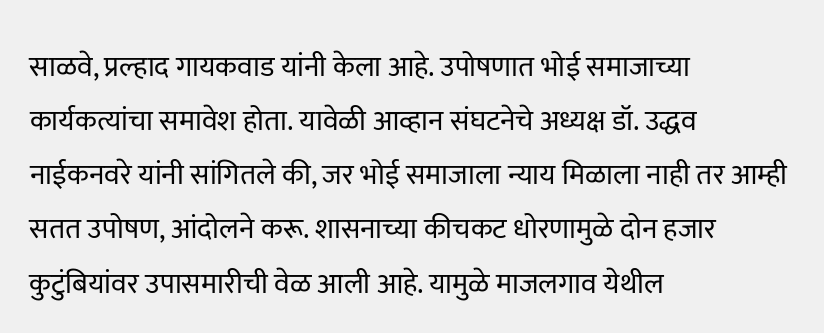साळवे, प्रल्हाद गायकवाड यांनी केला आहे. उपोषणात भोई समाजाच्या कार्यकत्यांचा समावेश होता. यावेळी आव्हान संघटनेचे अध्यक्ष डॉ. उद्धव नाईकनवरे यांनी सांगितले की, जर भोई समाजाला न्याय मिळाला नाही तर आम्ही सतत उपोषण, आंदोलने करू. शासनाच्या कीचकट धोरणामुळे दोन हजार कुटुंबियांवर उपासमारीची वेळ आली आहे. यामुळे माजलगाव येथील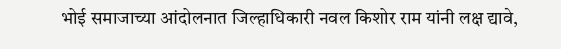भोई समाजाच्या आंदोलनात जिल्हाधिकारी नवल किशोर राम यांनी लक्ष द्यावे,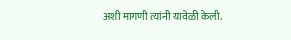अशी मागणी त्यांनी यावेळी केली.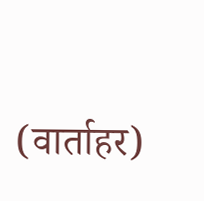(वार्ताहर)